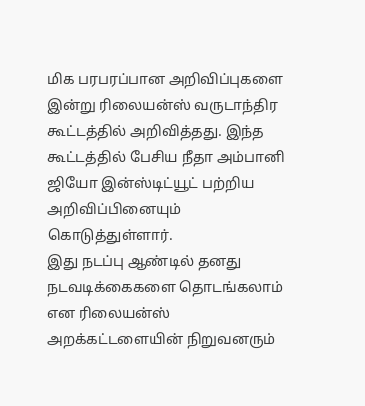மிக பரபரப்பான அறிவிப்புகளை இன்று ரிலையன்ஸ் வருடாந்திர கூட்டத்தில் அறிவித்தது. இந்த கூட்டத்தில் பேசிய நீதா அம்பானி ஜியோ இன்ஸ்டிட்யூட் பற்றிய அறிவிப்பினையும் கொடுத்துள்ளார்.
இது நடப்பு ஆண்டில் தனது நடவடிக்கைகளை தொடங்கலாம் என ரிலையன்ஸ் அறக்கட்டளையின் நிறுவனரும்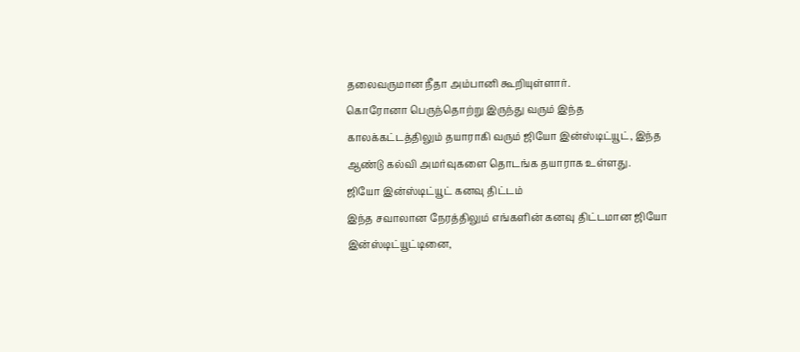தலைவருமான நீதா அம்பானி கூறியுள்ளார்.
கொரோனா பெருந்தொற்று இருந்து வரும் இந்த காலக்கட்டத்திலும் தயாராகி வரும் ஜியோ இன்ஸ்டிட்யூட், இந்த ஆண்டு கல்வி அமர்வுகளை தொடங்க தயாராக உள்ளது.
ஜியோ இன்ஸ்டிட்யூட் கனவு திட்டம்
இந்த சவாலான நேரத்திலும் எங்களின் கனவு திட்டமான ஜியோ இன்ஸ்டிட்யூட்டினை,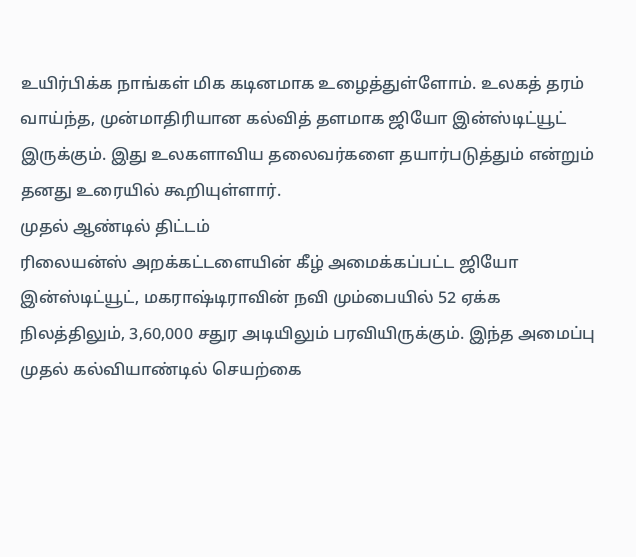உயிர்பிக்க நாங்கள் மிக கடினமாக உழைத்துள்ளோம். உலகத் தரம் வாய்ந்த, முன்மாதிரியான கல்வித் தளமாக ஜியோ இன்ஸ்டிட்யூட் இருக்கும். இது உலகளாவிய தலைவர்களை தயார்படுத்தும் என்றும் தனது உரையில் கூறியுள்ளார்.
முதல் ஆண்டில் திட்டம்
ரிலையன்ஸ் அறக்கட்டளையின் கீழ் அமைக்கப்பட்ட ஜியோ இன்ஸ்டிட்யூட், மகராஷ்டிராவின் நவி மும்பையில் 52 ஏக்க நிலத்திலும், 3,60,000 சதுர அடியிலும் பரவியிருக்கும். இந்த அமைப்பு முதல் கல்வியாண்டில் செயற்கை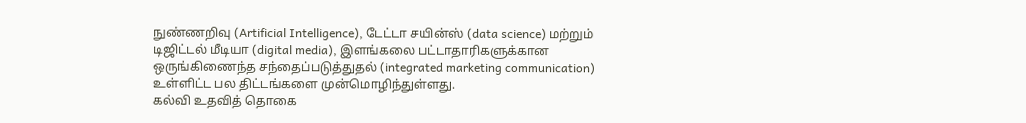நுண்ணறிவு (Artificial Intelligence), டேட்டா சயின்ஸ் (data science) மற்றும் டிஜிட்டல் மீடியா (digital media), இளங்கலை பட்டாதாரிகளுக்கான ஒருங்கிணைந்த சந்தைப்படுத்துதல் (integrated marketing communication) உள்ளிட்ட பல திட்டங்களை முன்மொழிந்துள்ளது.
கல்வி உதவித் தொகை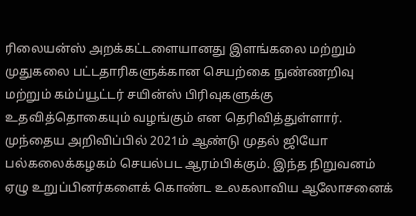ரிலையன்ஸ் அறக்கட்டளையானது இளங்கலை மற்றும் முதுகலை பட்டதாரிகளுக்கான செயற்கை நுண்ணறிவு மற்றும் கம்ப்யூட்டர் சயின்ஸ் பிரிவுகளுக்கு உதவித்தொகையும் வழங்கும் என தெரிவித்துள்ளார். முந்தைய அறிவிப்பில் 2021ம் ஆண்டு முதல் ஜியோ பல்கலைக்கழகம் செயல்பட ஆரம்பிக்கும். இந்த நிறுவனம் ஏழு உறுப்பினர்களைக் கொண்ட உலகலாவிய ஆலோசனைக்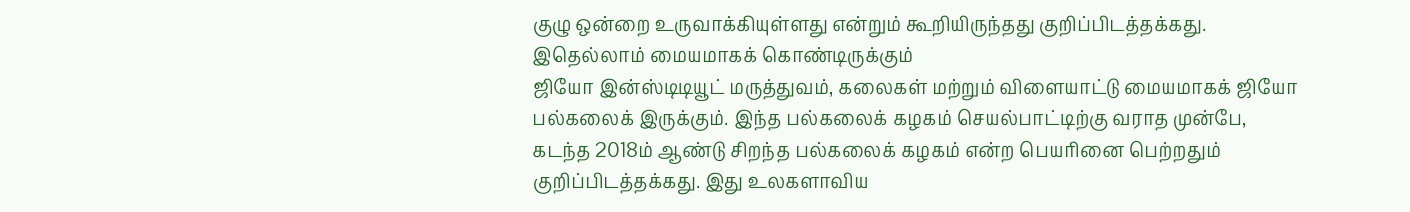குழு ஒன்றை உருவாக்கியுள்ளது என்றும் கூறியிருந்தது குறிப்பிடத்தக்கது.
இதெல்லாம் மையமாகக் கொண்டிருக்கும்
ஜியோ இன்ஸ்டிடியூட் மருத்துவம், கலைகள் மற்றும் விளையாட்டு மையமாகக் ஜியோ பல்கலைக் இருக்கும். இந்த பல்கலைக் கழகம் செயல்பாட்டிற்கு வராத முன்பே, கடந்த 2018ம் ஆண்டு சிறந்த பல்கலைக் கழகம் என்ற பெயரினை பெற்றதும் குறிப்பிடத்தக்கது. இது உலகளாவிய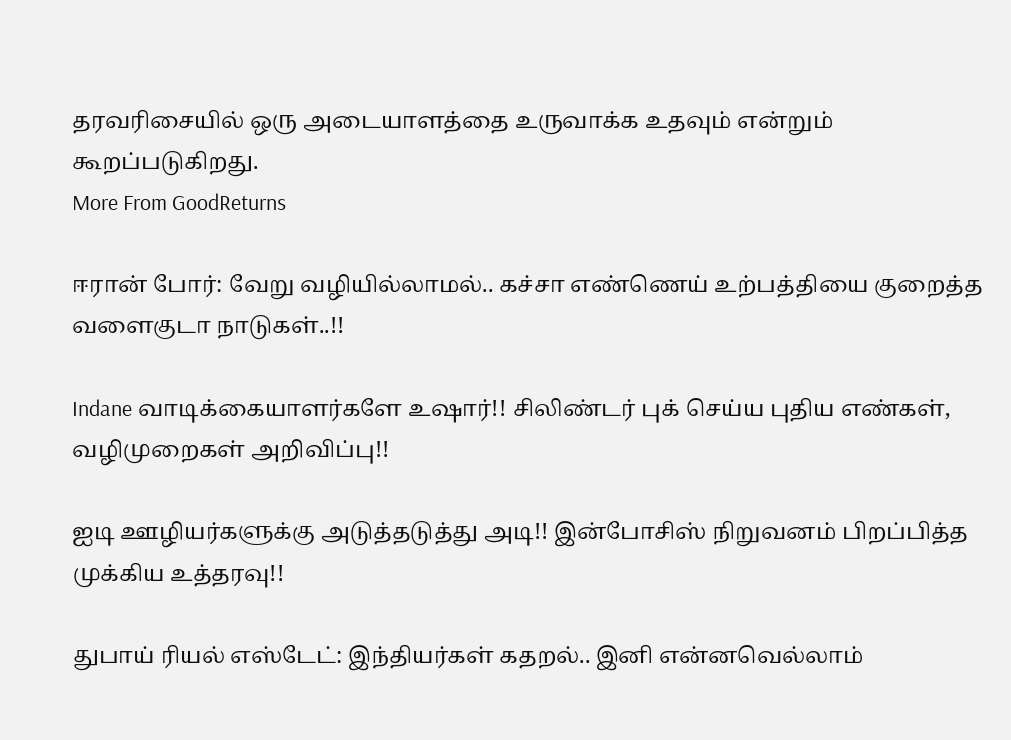தரவரிசையில் ஒரு அடையாளத்தை உருவாக்க உதவும் என்றும் கூறப்படுகிறது.
More From GoodReturns

ஈரான் போர்: வேறு வழியில்லாமல்.. கச்சா எண்ணெய் உற்பத்தியை குறைத்த வளைகுடா நாடுகள்..!!

Indane வாடிக்கையாளர்களே உஷார்!! சிலிண்டர் புக் செய்ய புதிய எண்கள், வழிமுறைகள் அறிவிப்பு!!

ஐடி ஊழியர்களுக்கு அடுத்தடுத்து அடி!! இன்போசிஸ் நிறுவனம் பிறப்பித்த முக்கிய உத்தரவு!!

துபாய் ரியல் எஸ்டேட்: இந்தியர்கள் கதறல்.. இனி என்னவெல்லாம்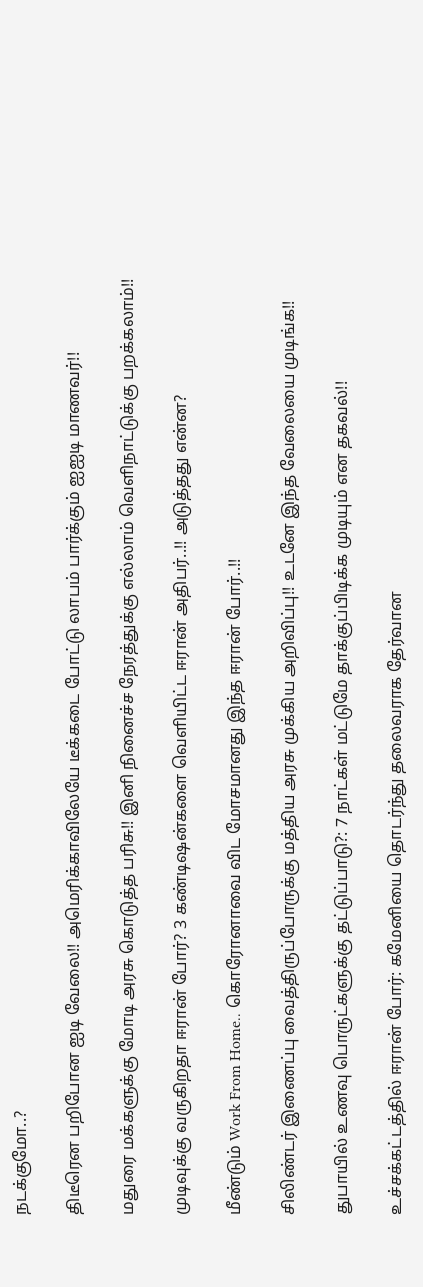நடக்குமோ..?

திடீரென பறிபோன ஐடி வேலை!! அமெரிக்காவிலேயே டீக்கடை போட்டு லாபம் பார்க்கும் ஐஐடி மாணவர்!!

மதுரை மக்களுக்கு மோடி அரசு கொடுத்த பரிசு!! இனி நினைச்ச நேரத்துக்கு எல்லாம் வெளிநாட்டுக்கு பறக்கலாம்!!

முடிவுக்கு வருகிறதா ஈரான் போர்? 3 கண்டிஷன்களை வெளியிட்ட ஈரான் அதிபர்..!! அடுத்தது என்ன?

மீண்டும் Work From Home.. கொரோனாவை விட மோசமானது இந்த ஈரான் போர்..!!

சிலிண்டர் இணைப்பு வைத்திருப்போருக்கு மத்திய அரசு முக்கிய அறிவிப்பு!! உடனே இந்த வேலையை முடிங்க!!

துபாயில் உணவு பொருட்களுக்கு தட்டுப்பாடு?: 7 நாட்கள் மட்டுமே தாக்குப்பிடிக்க முடியும் என தகவல்!!

உச்சக்கட்டத்தில் ஈரான் போர்: கமேனியை தொடர்ந்து தலைவராக தேர்வான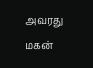அவரது மகன்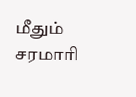மீதும் சரமாரி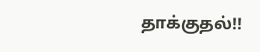தாக்குதல்!!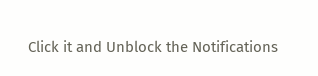Click it and Unblock the Notifications